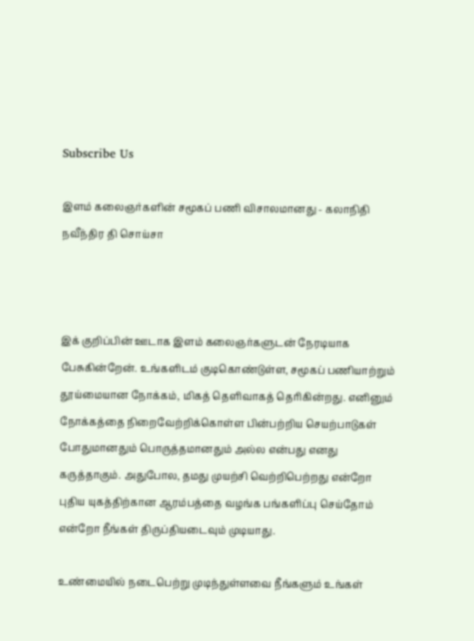Subscribe Us

இளம் கலைஞர்களின் சமூகப் பணி விசாலமானது - கலாநிதி நவீந்திர தி சொய்சா



இக் குறிப்பின் ஊடாக இளம் கலைஞர்களுடன் நேரடியாக பேசுகின்றேன். உங்களிடம் குடிகொண்டுள்ள, சமூகப் பணியாற்றும் தூய்மையான நோக்கம், மிகத் தெளிவாகத் தெரிகின்றது. எனினும் நோக்கத்தை நிறைவேற்றிக்கொள்ள பின்பற்றிய செயற்பாடுகள் போதுமானதும் பொருத்தமானதும் அல்ல என்பது எனது கருத்தாகும். அதுபோல, தமது முயற்சி வெற்றிபெற்றது என்றோ புதிய யுகத்திற்கான ஆரம்பத்தை வழங்க பங்களிப்பு செய்தோம் என்றோ நீங்கள் திருப்தியடைவும் முடியாது.

உண்மையில் நடைபெற்று முடிந்துள்ளவை நீங்களும் உங்கள்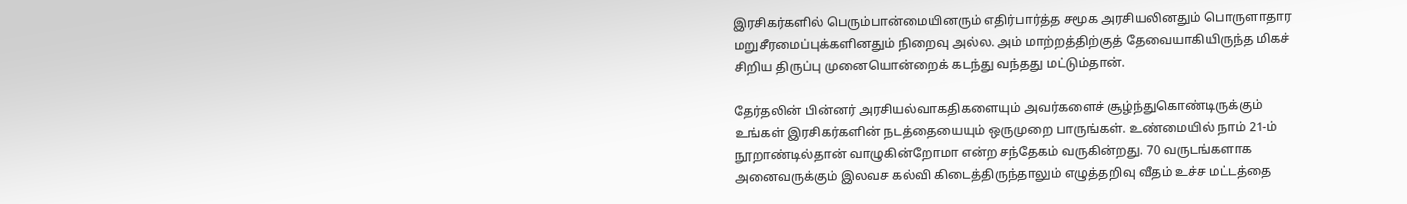இரசிகர்களில் பெரும்பான்மையினரும் எதிர்பார்த்த சமூக அரசியலினதும் பொருளாதார மறுசீரமைப்புக்களினதும் நிறைவு அல்ல. அம் மாற்றத்திற்குத் தேவையாகியிருந்த மிகச் சிறிய திருப்பு முனையொன்றைக் கடந்து வந்தது மட்டும்தான்.

தேர்தலின் பின்னர் அரசியல்வாகதிகளையும் அவர்களைச் சூழ்ந்துகொண்டிருக்கும் உங்கள் இரசிகர்களின் நடத்தையையும் ஒருமுறை பாருங்கள். உண்மையில் நாம் 21-ம் நூறாண்டில்தான் வாழுகின்றோமா என்ற சந்தேகம் வருகின்றது. 70 வருடங்களாக அனைவருக்கும் இலவச கல்வி கிடைத்திருந்தாலும் எழுத்தறிவு வீதம் உச்ச மட்டத்தை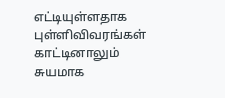எட்டியுள்ளதாக புள்ளிவிவரங்கள் காட்டினாலும் சுயமாக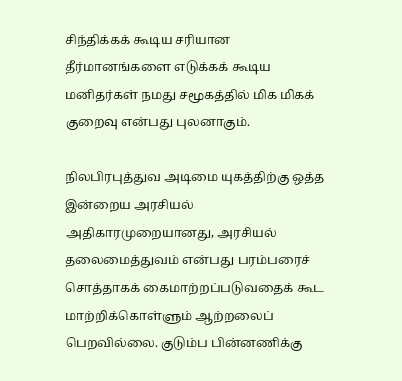சிந்திக்கக் கூடிய சரியான தீர்மானங்களை எடுக்கக் கூடிய மனிதர்கள் நமது சமூகத்தில் மிக மிகக் குறைவு என்பது புலனாகும்.

நிலபிரபுத்துவ அடிமை யுகத்திற்கு ஒத்த இன்றைய அரசியல் அதிகாரமுறையானது, அரசியல் தலைமைத்துவம் என்பது பரம்பரைச் சொத்தாகக் கைமாற்றப்படுவதைக் கூட மாற்றிக்கொள்ளும் ஆற்றலைப் பெறவில்லை. குடும்ப பின்னணிக்கு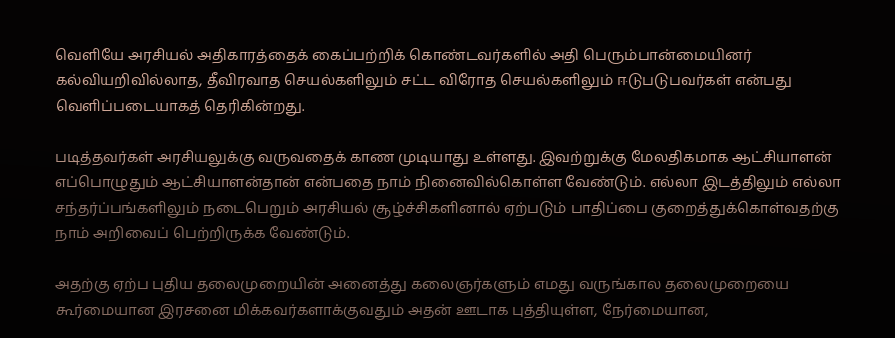வெளியே அரசியல் அதிகாரத்தைக் கைப்பற்றிக் கொண்டவர்களில் அதி பெரும்பான்மையினர் கல்வியறிவில்லாத, தீவிரவாத செயல்களிலும் சட்ட விரோத செயல்களிலும் ஈடுபடுபவர்கள் என்பது வெளிப்படையாகத் தெரிகின்றது.

படித்தவர்கள் அரசியலுக்கு வருவதைக் காண முடியாது உள்ளது. இவற்றுக்கு மேலதிகமாக ஆட்சியாளன் எப்பொழுதும் ஆட்சியாளன்தான் என்பதை நாம் நினைவில்கொள்ள வேண்டும். எல்லா இடத்திலும் எல்லா சந்தர்ப்பங்களிலும் நடைபெறும் அரசியல் சூழ்ச்சிகளினால் ஏற்படும் பாதிப்பை குறைத்துக்கொள்வதற்கு நாம் அறிவைப் பெற்றிருக்க வேண்டும்.

அதற்கு ஏற்ப புதிய தலைமுறையின் அனைத்து கலைஞர்களும் எமது வருங்கால தலைமுறையை கூர்மையான இரசனை மிக்கவர்களாக்குவதும் அதன் ஊடாக புத்தியுள்ள, நேர்மையான,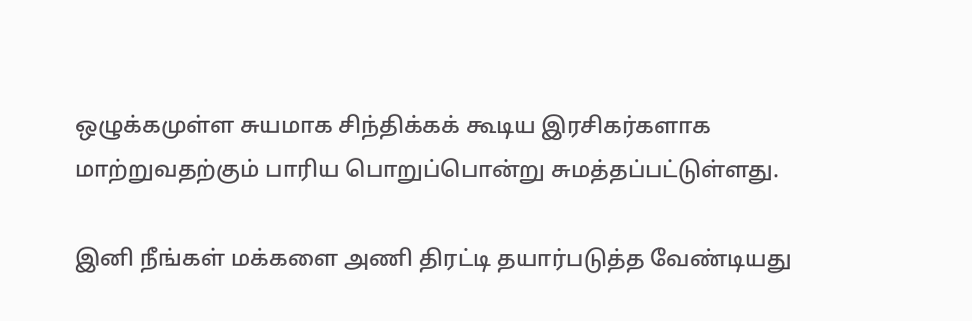ஒழுக்கமுள்ள சுயமாக சிந்திக்கக் கூடிய இரசிகர்களாக மாற்றுவதற்கும் பாரிய பொறுப்பொன்று சுமத்தப்பட்டுள்ளது.

இனி நீங்கள் மக்களை அணி திரட்டி தயார்படுத்த வேண்டியது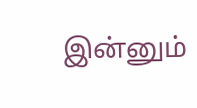இன்னும்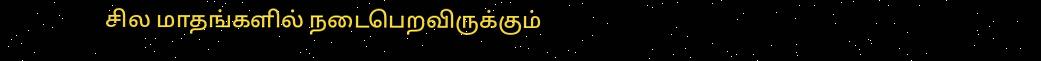சில மாதங்களில் நடைபெறவிருக்கும்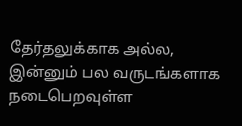தேர்தலுக்காக அல்ல, இன்னும் பல வருடங்களாக நடைபெறவுள்ள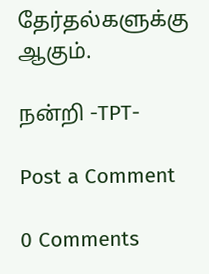தேர்தல்களுக்கு ஆகும்.

நன்றி -TPT-

Post a Comment

0 Comments